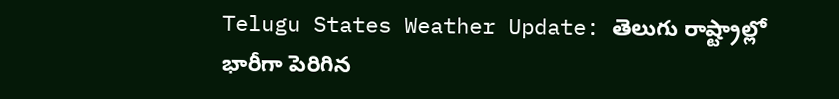Telugu States Weather Update: తెలుగు రాష్ట్రాల్లో భారీగా పెరిగిన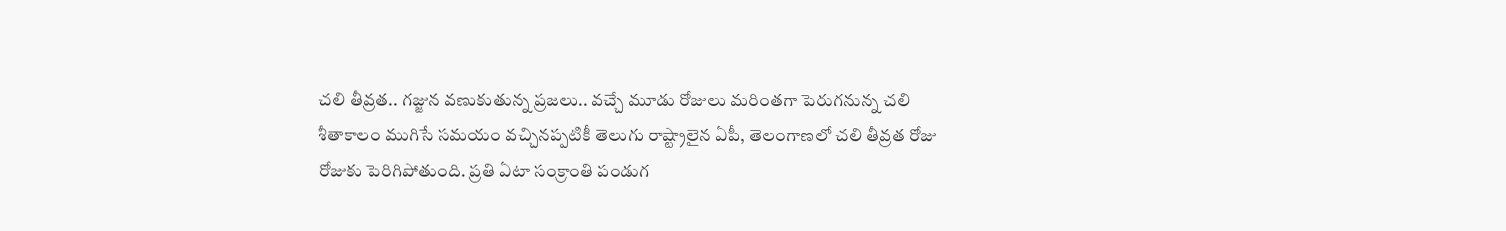చలి తీవ్రత.. గజ్జున వణుకుతున్న ప్రజలు.. వచ్చే మూడు రోజులు మరింతగా పెరుగనున్న చలి
శీతాకాలం ముగిసే సమయం వచ్చినప్పటికీ తెలుగు రాష్ట్రాలైన ఏపీ, తెలంగాణలో చలి తీవ్రత రోజు రోజుకు పెరిగిపోతుంది. ప్రతి ఏటా సంక్రాంతి పండుగ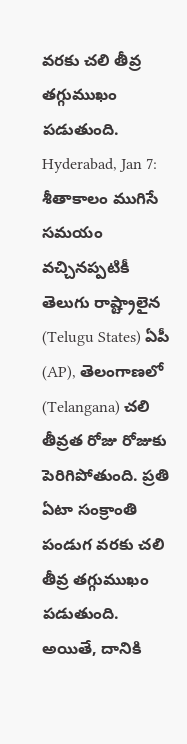వరకు చలి తీవ్ర తగ్గుముఖం పడుతుంది.
Hyderabad, Jan 7: శీతాకాలం ముగిసే సమయం వచ్చినప్పటికీ తెలుగు రాష్ట్రాలైన (Telugu States) ఏపీ (AP), తెలంగాణలో (Telangana) చలి తీవ్రత రోజు రోజుకు పెరిగిపోతుంది. ప్రతి ఏటా సంక్రాంతి పండుగ వరకు చలి తీవ్ర తగ్గుముఖం పడుతుంది. అయితే, దానికి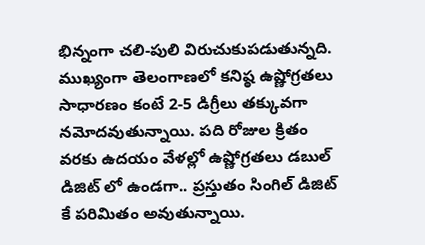భిన్నంగా చలి-పులి విరుచుకుపడుతున్నది. ముఖ్యంగా తెలంగాణలో కనిష్ఠ ఉష్ణోగ్రతలు సాధారణం కంటే 2-5 డిగ్రీలు తక్కువగా నమోదవుతున్నాయి. పది రోజుల క్రితం వరకు ఉదయం వేళల్లో ఉష్ణోగ్రతలు డబుల్ డిజిట్ లో ఉండగా.. ప్రస్తుతం సింగిల్ డిజిట్ కే పరిమితం అవుతున్నాయి.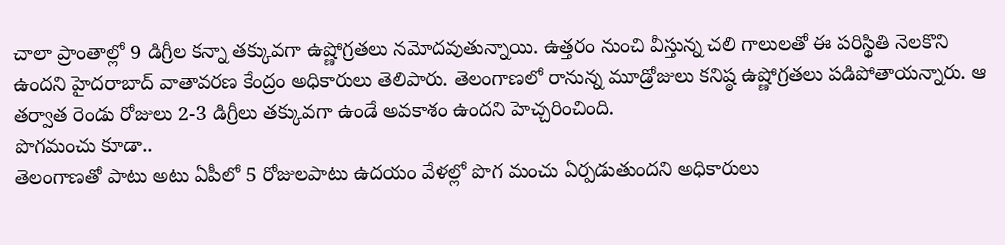చాలా ప్రాంతాల్లో 9 డిగ్రీల కన్నా తక్కువగా ఉష్ణోగ్రతలు నమోదవుతున్నాయి. ఉత్తరం నుంచి వీస్తున్న చలి గాలులతో ఈ పరిస్థితి నెలకొని ఉందని హైదరాబాద్ వాతావరణ కేంద్రం అధికారులు తెలిపారు. తెలంగాణలో రానున్న మూడ్రోజులు కనిష్ఠ ఉష్ణోగ్రతలు పడిపోతాయన్నారు. ఆ తర్వాత రెండు రోజులు 2-3 డిగ్రీలు తక్కువగా ఉండే అవకాశం ఉందని హెచ్చరించింది.
పొగమంచు కూడా..
తెలంగాణతో పాటు అటు ఏపీలో 5 రోజులపాటు ఉదయం వేళల్లో పొగ మంచు ఏర్పడుతుందని అధికారులు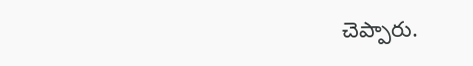చెప్పారు.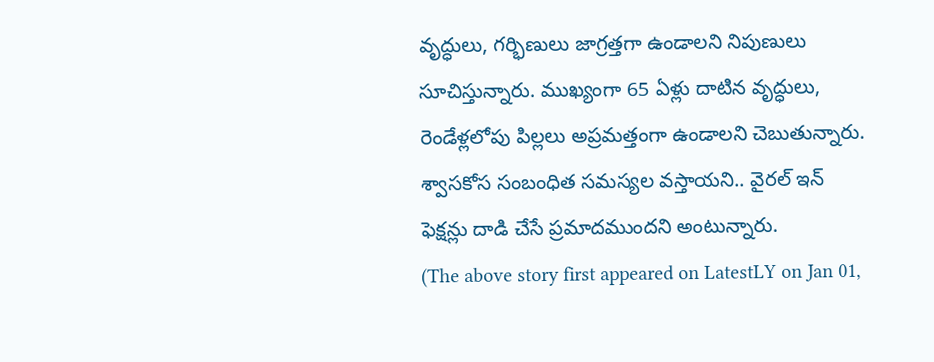వృద్ధులు, గర్భిణులు జాగ్రత్తగా ఉండాలని నిపుణులు సూచిస్తున్నారు. ముఖ్యంగా 65 ఏళ్లు దాటిన వృద్ధులు, రెండేళ్లలోపు పిల్లలు అప్రమత్తంగా ఉండాలని చెబుతున్నారు. శ్వాసకోస సంబంధిత సమస్యల వస్తాయని.. వైరల్ ఇన్ ఫెక్షన్లు దాడి చేసే ప్రమాదముందని అంటున్నారు.
(The above story first appeared on LatestLY on Jan 01,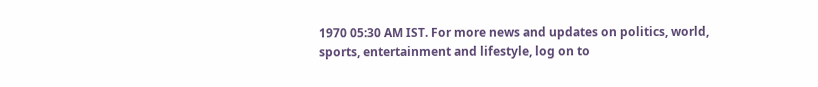1970 05:30 AM IST. For more news and updates on politics, world, sports, entertainment and lifestyle, log on to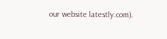our website latestly.com).